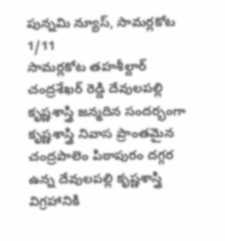పున్నమి న్యూస్, సామర్లకోట 1/11
సామర్లకోట తహశీల్దార్ చంద్రశేఖర్ రెడ్డి దేవులపల్లి కృష్ణశాస్త్రి జన్మదిన సందర్భంగా కృష్ణశాస్త్రి నివాస ప్రాంతమైన చంద్రపాలెం పిఠాపురం దగ్గర ఉన్న దేవులపల్లి కృష్ణశాస్త్రి విగ్రహానికి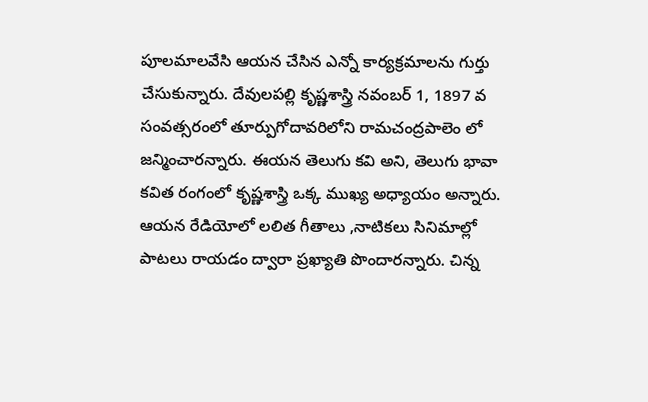పూలమాలవేసి ఆయన చేసిన ఎన్నో కార్యక్రమాలను గుర్తు చేసుకున్నారు. దేవులపల్లి కృష్ణశాస్త్రి నవంబర్ 1, 1897 వ సంవత్సరంలో తూర్పుగోదావరిలోని రామచంద్రపాలెం లో జన్మించారన్నారు. ఈయన తెలుగు కవి అని, తెలుగు భావా కవిత రంగంలో కృష్ణశాస్త్రి ఒక్క ముఖ్య అధ్యాయం అన్నారు. ఆయన రేడియోలో లలిత గీతాలు ,నాటికలు సినిమాల్లో పాటలు రాయడం ద్వారా ప్రఖ్యాతి పొందారన్నారు. చిన్న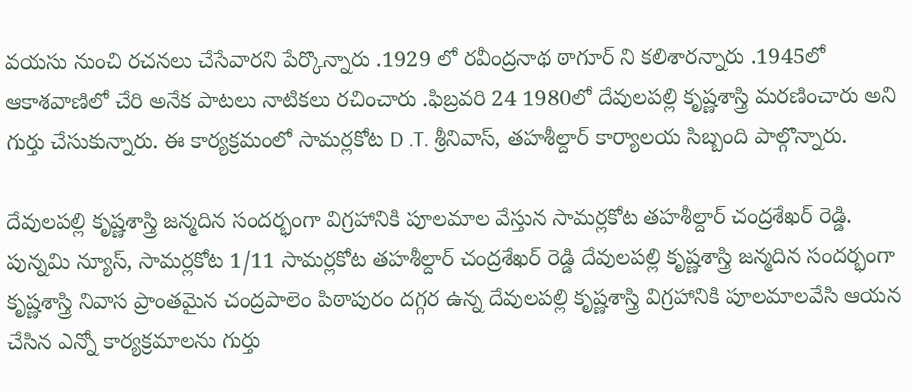వయసు నుంచి రచనలు చేసేవారని పేర్కొన్నారు .1929 లో రవీంద్రనాథ ఠాగూర్ ని కలిశారన్నారు .1945లో ఆకాశవాణిలో చేరి అనేక పాటలు నాటికలు రచించారు .ఫిబ్రవరి 24 1980లో దేవులపల్లి కృష్ణశాస్త్రి మరణించారు అని గుర్తు చేసుకున్నారు. ఈ కార్యక్రమంలో సామర్లకోట D .T. శ్రీనివాస్, తహశీల్దార్ కార్యాలయ సిబ్బంది పాల్గొన్నారు.

దేవులపల్లి కృష్ణశాస్త్రి జన్మదిన సందర్భంగా విగ్రహానికి పూలమాల వేస్తున సామర్లకోట తహశీల్దార్ చంద్రశేఖర్ రెడ్డి.
పున్నమి న్యూస్, సామర్లకోట 1/11 సామర్లకోట తహశీల్దార్ చంద్రశేఖర్ రెడ్డి దేవులపల్లి కృష్ణశాస్త్రి జన్మదిన సందర్భంగా కృష్ణశాస్త్రి నివాస ప్రాంతమైన చంద్రపాలెం పిఠాపురం దగ్గర ఉన్న దేవులపల్లి కృష్ణశాస్త్రి విగ్రహానికి పూలమాలవేసి ఆయన చేసిన ఎన్నో కార్యక్రమాలను గుర్తు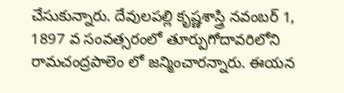చేసుకున్నారు. దేవులపల్లి కృష్ణశాస్త్రి నవంబర్ 1, 1897 వ సంవత్సరంలో తూర్పుగోదావరిలోని రామచంద్రపాలెం లో జన్మించారన్నారు. ఈయన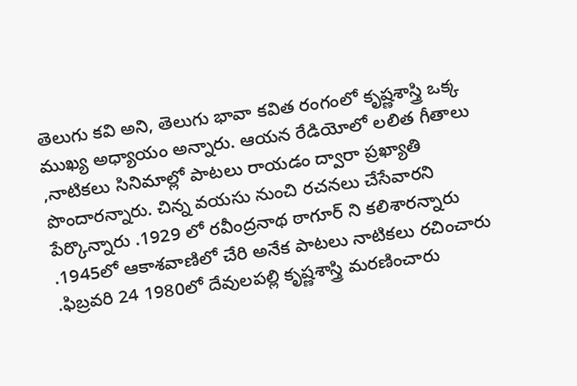తెలుగు కవి అని, తెలుగు భావా కవిత రంగంలో కృష్ణశాస్త్రి ఒక్క ముఖ్య అధ్యాయం అన్నారు. ఆయన రేడియోలో లలిత గీతాలు ,నాటికలు సినిమాల్లో పాటలు రాయడం ద్వారా ప్రఖ్యాతి పొందారన్నారు. చిన్న వయసు నుంచి రచనలు చేసేవారని పేర్కొన్నారు .1929 లో రవీంద్రనాథ ఠాగూర్ ని కలిశారన్నారు .1945లో ఆకాశవాణిలో చేరి అనేక పాటలు నాటికలు రచించారు .ఫిబ్రవరి 24 1980లో దేవులపల్లి కృష్ణశాస్త్రి మరణించారు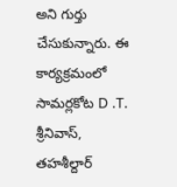అని గుర్తు చేసుకున్నారు. ఈ కార్యక్రమంలో సామర్లకోట D .T. శ్రీనివాస్, తహశీల్దార్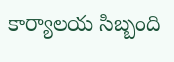కార్యాలయ సిబ్బంది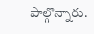పాల్గొన్నారు.